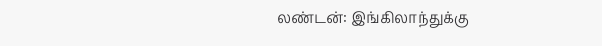லண்டன்: இங்கிலாந்துக்கு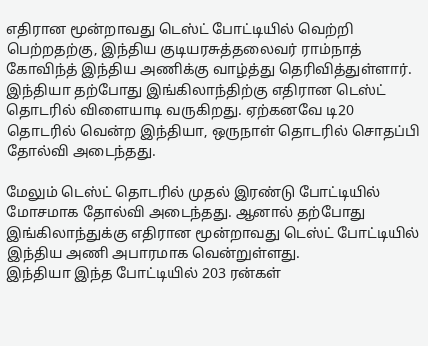எதிரான மூன்றாவது டெஸ்ட் போட்டியில் வெற்றி பெற்றதற்கு, இந்திய குடியரசுத்தலைவர் ராம்நாத் கோவிந்த் இந்திய அணிக்கு வாழ்த்து தெரிவித்துள்ளார்.
இந்தியா தற்போது இங்கிலாந்திற்கு எதிரான டெஸ்ட் தொடரில் விளையாடி வருகிறது. ஏற்கனவே டி20 தொடரில் வென்ற இந்தியா, ஒருநாள் தொடரில் சொதப்பி தோல்வி அடைந்தது.

மேலும் டெஸ்ட் தொடரில் முதல் இரண்டு போட்டியில் மோசமாக தோல்வி அடைந்தது. ஆனால் தற்போது இங்கிலாந்துக்கு எதிரான மூன்றாவது டெஸ்ட் போட்டியில் இந்திய அணி அபாரமாக வென்றுள்ளது.
இந்தியா இந்த போட்டியில் 203 ரன்கள்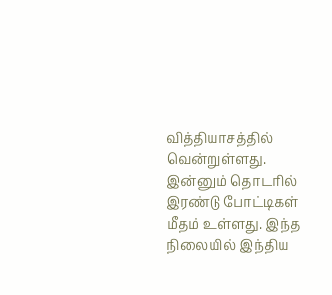வித்தியாசத்தில் வென்றுள்ளது. இன்னும் தொடரில் இரண்டு போட்டிகள் மீதம் உள்ளது. இந்த நிலையில் இந்திய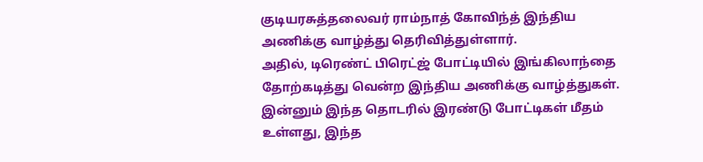குடியரசுத்தலைவர் ராம்நாத் கோவிந்த் இந்திய அணிக்கு வாழ்த்து தெரிவித்துள்ளார்.
அதில், டிரெண்ட் பிரெட்ஜ் போட்டியில் இங்கிலாந்தை தோற்கடித்து வென்ற இந்திய அணிக்கு வாழ்த்துகள். இன்னும் இந்த தொடரில் இரண்டு போட்டிகள் மீதம் உள்ளது, இந்த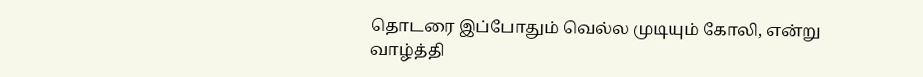தொடரை இப்போதும் வெல்ல முடியும் கோலி, என்று வாழ்த்தி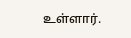உள்ளார்.